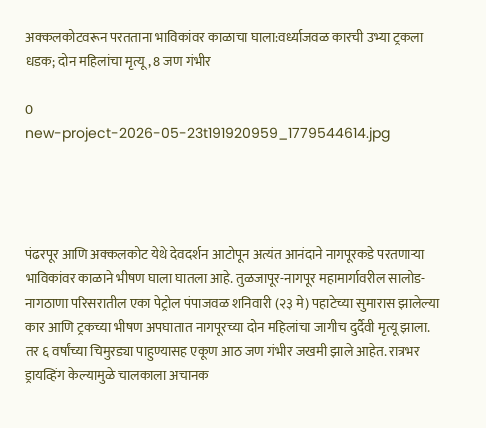अक्कलकोटवरून परतताना भाविकांवर काळाचा घाला:वर्ध्याजवळ कारची उभ्या ट्रकला धडक; दोन महिलांचा मृत्यू, 8 जण गंभीर

0
new-project-2026-05-23t191920959_1779544614.jpg




पंढरपूर आणि अक्कलकोट येथे देवदर्शन आटोपून अत्यंत आनंदाने नागपूरकडे परतणाऱ्या भाविकांवर काळाने भीषण घाला घातला आहे. तुळजापूर-नागपूर महामार्गावरील सालोड-नागठाणा परिसरातील एका पेट्रोल पंपाजवळ शनिवारी (२३ मे) पहाटेच्या सुमारास झालेल्या कार आणि ट्रकच्या भीषण अपघातात नागपूरच्या दोन महिलांचा जागीच दुर्दैवी मृत्यू झाला. तर ६ वर्षांच्या चिमुरड्या पाहुण्यासह एकूण आठ जण गंभीर जखमी झाले आहेत. रात्रभर ड्रायव्हिंग केल्यामुळे चालकाला अचानक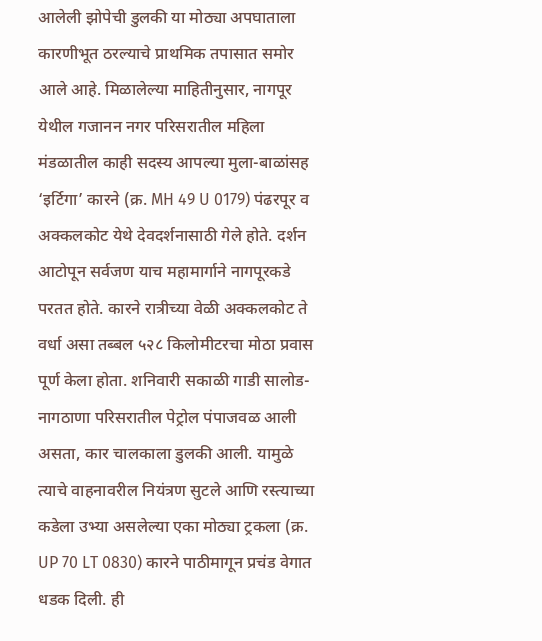आलेली झोपेची डुलकी या मोठ्या अपघाताला कारणीभूत ठरल्याचे प्राथमिक तपासात समोर आले आहे. मिळालेल्या माहितीनुसार, नागपूर येथील गजानन नगर परिसरातील महिला मंडळातील काही सदस्य आपल्या मुला-बाळांसह ‘इर्टिगा’ कारने (क्र. MH 49 U 0179) पंढरपूर व अक्कलकोट येथे देवदर्शनासाठी गेले होते. दर्शन आटोपून सर्वजण याच महामार्गाने नागपूरकडे परतत होते. कारने रात्रीच्या वेळी अक्कलकोट ते वर्धा असा तब्बल ५२८ किलोमीटरचा मोठा प्रवास पूर्ण केला होता. शनिवारी सकाळी गाडी सालोड-नागठाणा परिसरातील पेट्रोल पंपाजवळ आली असता, कार चालकाला डुलकी आली. यामुळे त्याचे वाहनावरील नियंत्रण सुटले आणि रस्त्याच्या कडेला उभ्या असलेल्या एका मोठ्या ट्रकला (क्र. UP 70 LT 0830) कारने पाठीमागून प्रचंड वेगात धडक दिली. ही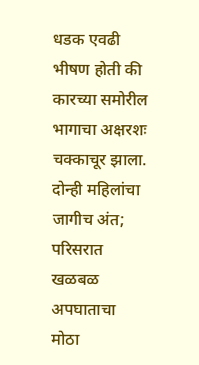धडक एवढी भीषण होती की कारच्या समोरील भागाचा अक्षरशः चक्काचूर झाला. दोन्ही महिलांचा जागीच अंत; परिसरात खळबळ अपघाताचा मोठा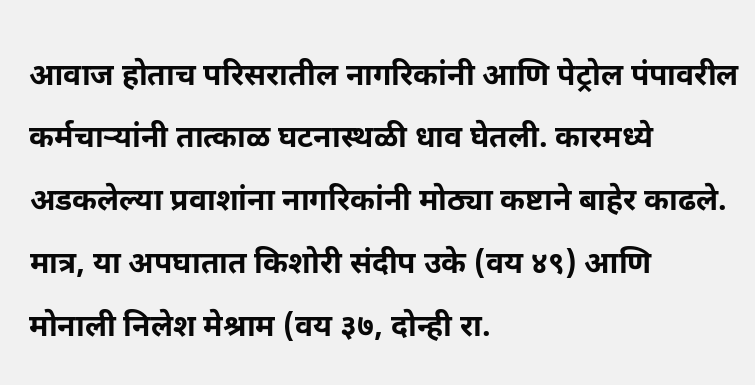आवाज होताच परिसरातील नागरिकांनी आणि पेट्रोल पंपावरील कर्मचाऱ्यांनी तात्काळ घटनास्थळी धाव घेतली. कारमध्ये अडकलेल्या प्रवाशांना नागरिकांनी मोठ्या कष्टाने बाहेर काढले. मात्र, या अपघातात किशोरी संदीप उके (वय ४९) आणि मोनाली निलेश मेश्राम (वय ३७, दोन्ही रा.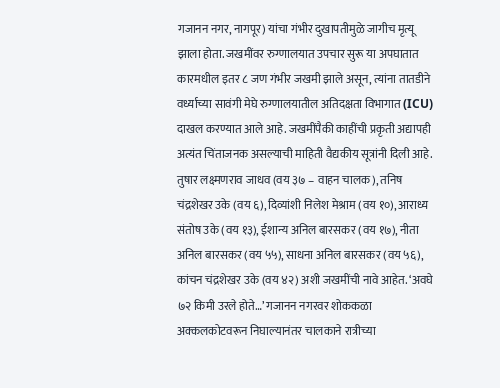गजानन नगर, नागपूर) यांचा गंभीर दुखापतीमुळे जागीच मृत्यू झाला होता. जखमींवर रुग्णालयात उपचार सुरू या अपघातात कारमधील इतर ८ जण गंभीर जखमी झाले असून, त्यांना तातडीने वर्ध्याच्या सावंगी मेघे रुग्णालयातील अतिदक्षता विभागात (ICU) दाखल करण्यात आले आहे. जखमींपैकी काहींची प्रकृती अद्यापही अत्यंत चिंताजनक असल्याची माहिती वैद्यकीय सूत्रांनी दिली आहे. तुषार लक्ष्मणराव जाधव (वय ३७ – वाहन चालक), तनिष चंद्रशेखर उके (वय ६), दिव्यांशी निलेश मेश्राम (वय १०), आराध्य संतोष उके (वय १३), ईशान्य अनिल बारसकर (वय १७), नीता अनिल बारसकर (वय ५५), साधना अनिल बारसकर (वय ५६), कांचन चंद्रशेखर उके (वय ४२) अशी जखमींची नावे आहेत. ‘अवघे ७२ किमी उरले होते…’ गजानन नगरवर शोककळा अक्कलकोटवरून निघाल्यानंतर चालकाने रात्रीच्या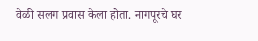वेळी सलग प्रवास केला होता. नागपूरचे घर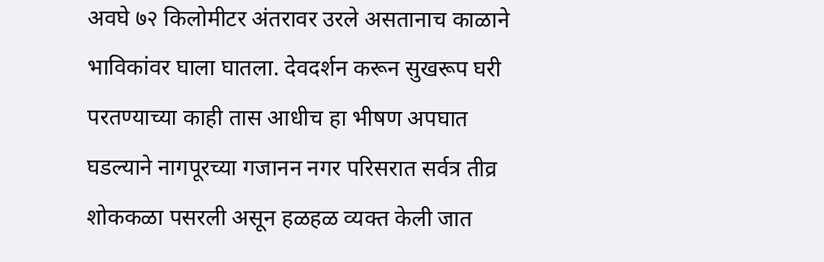अवघे ७२ किलोमीटर अंतरावर उरले असतानाच काळाने भाविकांवर घाला घातला. देवदर्शन करून सुखरूप घरी परतण्याच्या काही तास आधीच हा भीषण अपघात घडल्याने नागपूरच्या गजानन नगर परिसरात सर्वत्र तीव्र शोककळा पसरली असून हळहळ व्यक्त केली जात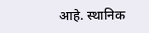आहे. स्थानिक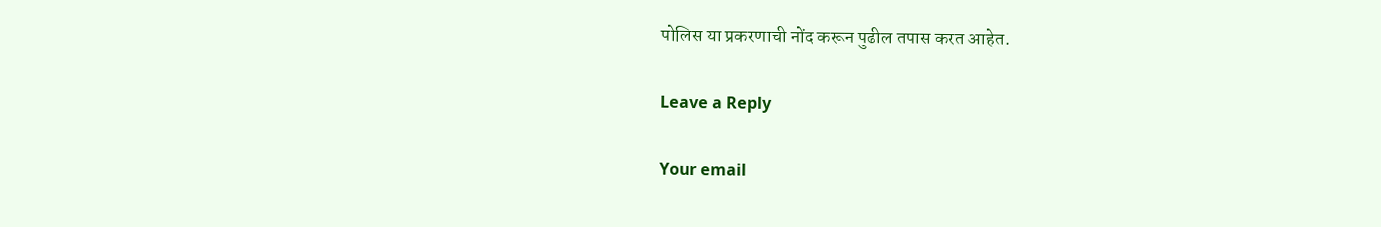पोलिस या प्रकरणाची नोंद करून पुढील तपास करत आहेत.

Leave a Reply

Your email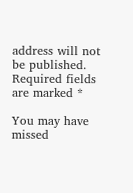address will not be published. Required fields are marked *

You may have missed